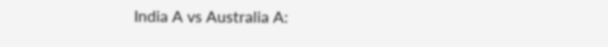India A vs Australia A: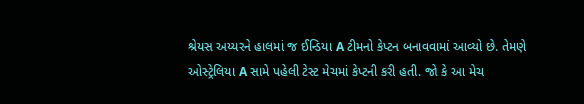શ્રેયસ અય્યરને હાલમાં જ ઈન્ડિયા A ટીમનો કેપ્ટન બનાવવામાં આવ્યો છે. તેમણે ઓસ્ટ્રેલિયા A સામે પહેલી ટેસ્ટ મેચમાં કેપ્ટની કરી હતી. જો કે આ મેચ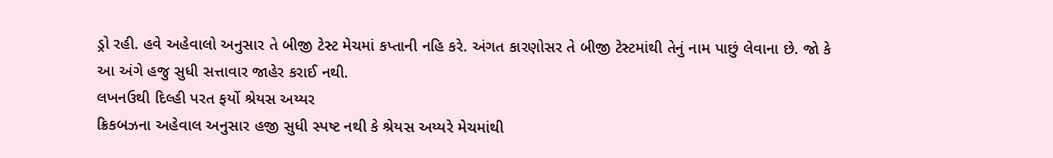ડ્રો રહી. હવે અહેવાલો અનુસાર તે બીજી ટેસ્ટ મેચમાં કપ્તાની નહિ કરે. અંગત કારણોસર તે બીજી ટેસ્ટમાંથી તેનું નામ પાછું લેવાના છે. જો કે આ અંગે હજુ સુધી સત્તાવાર જાહેર કરાઈ નથી.
લખનઉથી દિલ્હી પરત ફર્યો શ્રેયસ અય્યર
ક્રિકબઝના અહેવાલ અનુસાર હજી સુધી સ્પષ્ટ નથી કે શ્રેયસ અય્યરે મેચમાંથી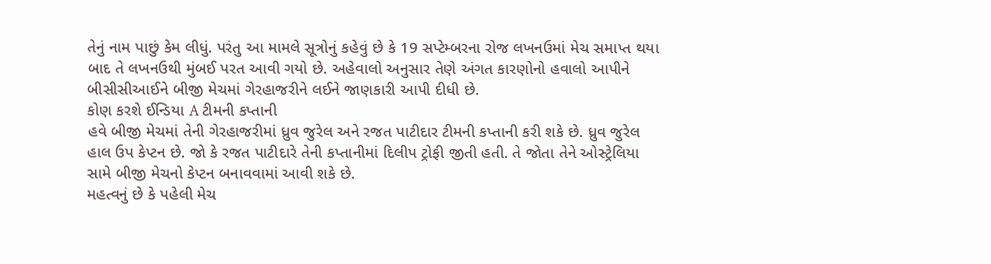તેનું નામ પાછું કેમ લીધું. પરંતુ આ મામલે સૂત્રોનું કહેવું છે કે 19 સપ્ટેમ્બરના રોજ લખનઉમાં મેચ સમાપ્ત થયા બાદ તે લખનઉથી મુંબઈ પરત આવી ગયો છે. અહેવાલો અનુસાર તેણે અંગત કારણોનો હવાલો આપીને બીસીસીઆઈને બીજી મેચમાં ગેરહાજરીને લઈને જાણકારી આપી દીધી છે.
કોણ કરશે ઈન્ડિયા A ટીમની કપ્તાની
હવે બીજી મેચમાં તેની ગેરહાજરીમાં ધ્રુવ જુરેલ અને રજત પાટીદાર ટીમની કપ્તાની કરી શકે છે. ધ્રુવ જુરેલ હાલ ઉપ કેપ્ટન છે. જો કે રજત પાટીદારે તેની કપ્તાનીમાં દિલીપ ટ્રોફી જીતી હતી. તે જોતા તેને ઓસ્ટ્રેલિયા સામે બીજી મેચનો કેપ્ટન બનાવવામાં આવી શકે છે.
મહત્વનું છે કે પહેલી મેચ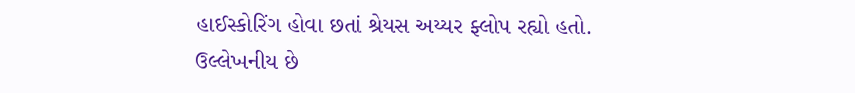હાઈસ્કોરિંગ હોવા છતાં શ્રેયસ અય્યર ફ્લોપ રહ્યો હતો. ઉલ્લેખનીય છે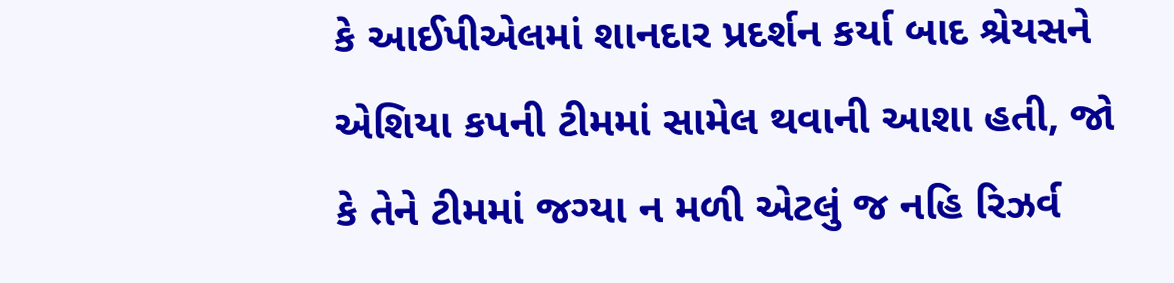કે આઈપીએલમાં શાનદાર પ્રદર્શન કર્યા બાદ શ્રેયસને એશિયા કપની ટીમમાં સામેલ થવાની આશા હતી, જો કે તેને ટીમમાં જગ્યા ન મળી એટલું જ નહિ રિઝર્વ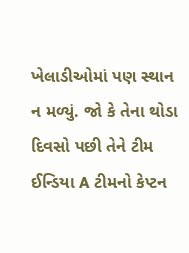ખેલાડીઓમાં પણ સ્થાન ન મળ્યું. જો કે તેના થોડા દિવસો પછી તેને ટીમ ઈન્ડિયા A ટીમનો કેપ્ટન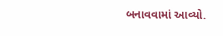બનાવવામાં આવ્યો.